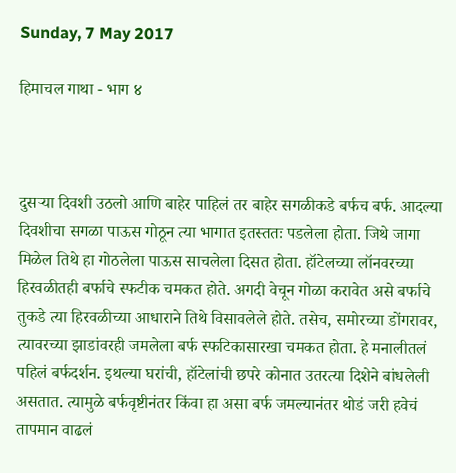Sunday, 7 May 2017

हिमाचल गाथा - भाग ४



दुसऱ्या दिवशी उठलो आणि बाहेर पाहिलं तर बाहेर सगळीकडे बर्फच बर्फ. आदल्या दिवशीचा सगळा पाऊस गोठून त्या भागात इतस्ततः पडलेला होता. जिथे जागा मिळेल तिथे हा गोठलेला पाऊस साचलेला दिसत होता. हॉटेलच्या लॉनवरच्या हिरवळीतही बर्फाचे स्फटीक चमकत होते. अगदी वेचून गोळा करावेत असे बर्फाचे तुकडे त्या हिरवळीच्या आधाराने तिथे विसावलेले होते. तसेच, समोरच्या डोंगरावर, त्यावरच्या झाडांवरही जमलेला बर्फ स्फटिकासारखा चमकत होता. हे मनालीतलं पहिलं बर्फदर्शन. इथल्या घरांची, हॉटेलांची छपरे कोनात उतरत्या दिशेने बांधलेली असतात. त्यामुळे बर्फवृष्टीनंतर किंवा हा असा बर्फ जमल्यानंतर थोडं जरी हवेचं तापमान वाढलं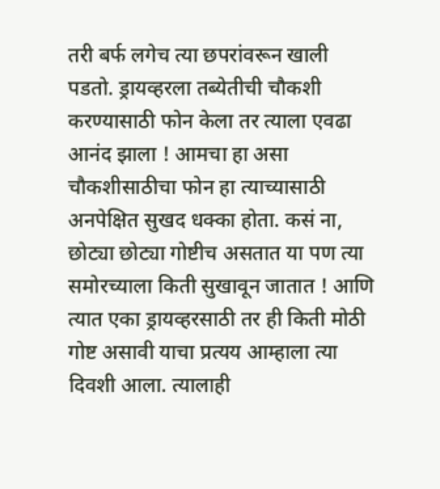तरी बर्फ लगेच त्या छपरांवरून खाली पडतो. ड्रायव्हरला तब्येतीची चौकशी करण्यासाठी फोन केला तर त्याला एवढा आनंद झाला ! आमचा हा असा चौकशीसाठीचा फोन हा त्याच्यासाठी अनपेक्षित सुखद धक्का होता. कसं ना, छोट्या छोट्या गोष्टीच असतात या पण त्या समोरच्याला किती सुखावून जातात ! आणि त्यात एका ड्रायव्हरसाठी तर ही किती मोठी गोष्ट असावी याचा प्रत्यय आम्हाला त्या दिवशी आला. त्यालाही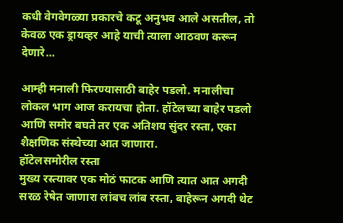कधी वेगवेगळ्या प्रकारचे कटू अनुभव आले असतील, तो केवळ एक ड्रायव्हर आहे याची त्याला आठवण करून देणारे...

आम्ही मनाली फिरण्यासाठी बाहेर पडलो. मनालीचा लोकल भाग आज करायचा होता. हॉटेलच्या बाहेर पडलो आणि समोर बघते तर एक अतिशय सुंदर रस्ता, एका शैक्षणिक संस्थेच्या आत जाणारा.
हॉटेलसमोरील रस्ता
मुख्य रस्त्यावर एक मोठं फाटक आणि त्यात आत अगदी सरळ रेषेत जाणारा लांबच लांब रस्ता, बाहेरून अगदी थेट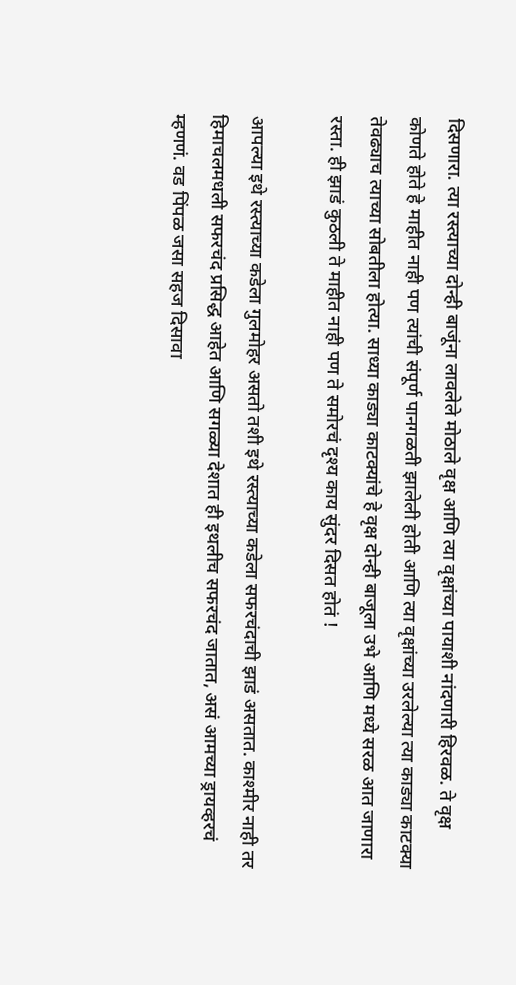दिसणारा. त्या रस्त्याच्या दोन्ही बाजूंना लावलेले मोठाले वृक्ष आणि त्या वृक्षांच्या पायाशी नांदणारी हिरवळ. ते वृक्ष कोणते होते हे माहीत नाही पण त्यांची संपूर्ण पानगळती झालेली होती आणि त्या वृक्षांच्या उरलेल्या त्या काड्या काटक्या तेवढ्याच त्याच्या सोबतीला होत्या. साध्या काड्या काटक्यांचे हे वृक्ष दोन्ही बाजूला उभे आणि मध्ये सरळ आत जाणारा रस्ता. ही झाडं कुठली ते माहीत नाही पण ते समोरचं दृश्य काय सुंदर दिसत होतं !

आपल्या इथे रस्त्याच्या कडेला गुलमोहर असतो तशी इथे रस्त्याच्या कडेला सफरचंदाची झाडं असतात. काश्मीर नाही तर हिमाचलमधली सफरचंद प्रसिद्ध आहेत आणि सगळ्या देशात ही इथलीच सफरचंद जातात, असं आमच्या ड्रायव्हरचं म्हणणं. वड पिंपळ जसा सहज दिसावा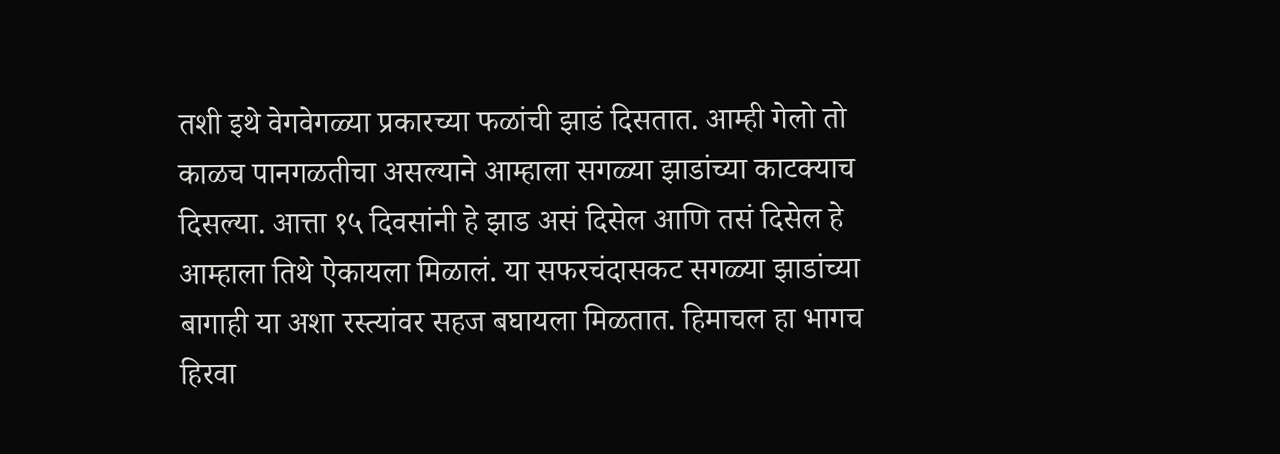तशी इथे वेगवेगळ्या प्रकारच्या फळांची झाडं दिसतात. आम्ही गेलो तो काळच पानगळतीचा असल्याने आम्हाला सगळ्या झाडांच्या काटक्याच दिसल्या. आत्ता १५ दिवसांनी हे झाड असं दिसेल आणि तसं दिसेल हे आम्हाला तिथे ऐकायला मिळालं. या सफरचंदासकट सगळ्या झाडांच्या बागाही या अशा रस्त्यांवर सहज बघायला मिळतात. हिमाचल हा भागच हिरवा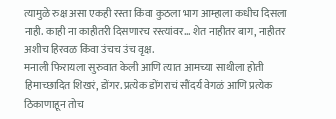त्यामुळे रुक्ष असा एकही रस्ता किंवा कुठला भाग आम्हाला कधीच दिसला नाही. काही ना काहीतरी दिसणारच रस्त्यांवर... शेत नाहीतर बाग, नाहीतर अशीच हिरवळ किंवा उंचच उंच वृक्ष.
मनाली फिरायला सुरुवात केली आणि त्यात आमच्या साथीला होती हिमाच्छादित शिखरं, डोंगर. प्रत्येक डोंगराचं सौंदर्य वेगळं आणि प्रत्येक ठिकाणाहून तोच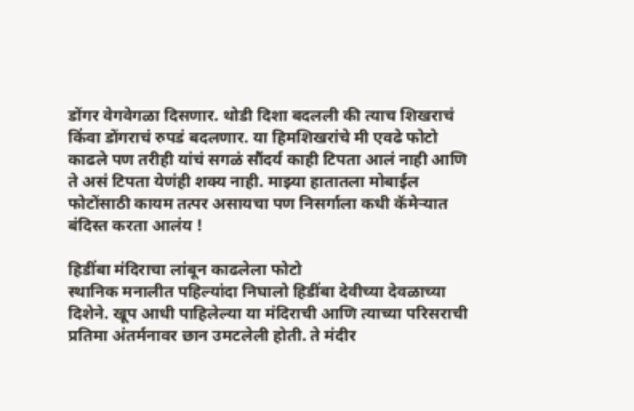डोंगर वेगवेगळा दिसणार. थोडी दिशा बदलली की त्याच शिखराचं किंवा डोंगराचं रुपडं बदलणार. या हिमशिखरांचे मी एवढे फोटो काढले पण तरीही यांचं सगळं सौंदर्य काही टिपता आलं नाही आणि ते असं टिपता येणंही शक्य नाही. माझ्या हातातला मोबाईल फोटोंसाठी कायम तत्पर असायचा पण निसर्गाला कधी कॅमेऱ्यात बंदिस्त करता आलंय !

हिडींबा मंदिराचा लांबून काढलेला फोटो
स्थानिक मनालीत पहिल्यांदा निघालो हिडींबा देवीच्या देवळाच्या दिशेने. खूप आधी पाहिलेल्या या मंदिराची आणि त्याच्या परिसराची प्रतिमा अंतर्मनावर छान उमटलेली होती. ते मंदीर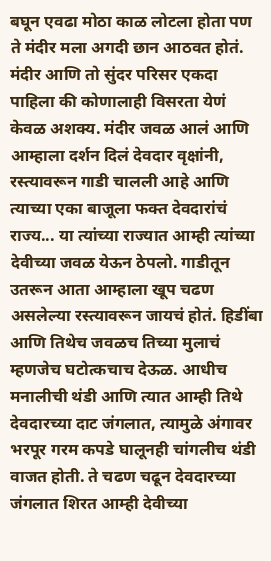बघून एवढा मोठा काळ लोटला होता पण ते मंदीर मला अगदी छान आठवत होतं. मंदीर आणि तो सुंदर परिसर एकदा पाहिला की कोणालाही विसरता येणं केवळ अशक्य. मंदीर जवळ आलं आणि आम्हाला दर्शन दिलं देवदार वृक्षांनी, रस्त्यावरून गाडी चालली आहे आणि त्याच्या एका बाजूला फक्त देवदारांचं राज्य... या त्यांच्या राज्यात आम्ही त्यांच्या देवीच्या जवळ येऊन ठेपलो. गाडीतून उतरून आता आम्हाला खूप चढण असलेल्या रस्त्यावरून जायचं होतं. हिडींबा आणि तिथेच जवळच तिच्या मुलाचं म्हणजेच घटोत्कचाच देऊळ. आधीच मनालीची थंडी आणि त्यात आम्ही तिथे देवदारच्या दाट जंगलात, त्यामुळे अंगावर भरपूर गरम कपडे घालूनही चांगलीच थंडी वाजत होती. ते चढण चढून देवदारच्या जंगलात शिरत आम्ही देवीच्या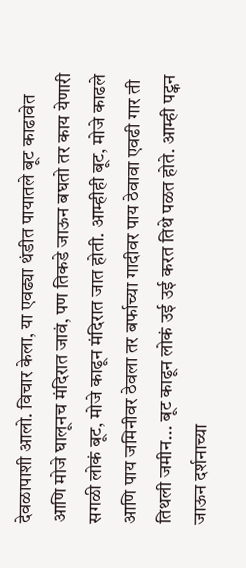देवळापाशी आलो. विचार केला, या एवढ्या थंडीत पायातले बूट काढावेत आणि मोजे घालूनच मंदिरात जावं, पण तिकडे जाऊन बघतो तर काय येणारी सगळी लोकं बूट, मोजे काढून मंदिरात जात होती. आम्हीही बूट, मोजे काढले आणि पाय जमिनीवर ठेवला तर बर्फाच्या गादीवर पाय ठेवावा एवढी गार ती तिथली जमीन... बूट काढून लोकं उई उई करत तिथे पळत होते. आम्ही पट्कन जाऊन दर्शनाच्या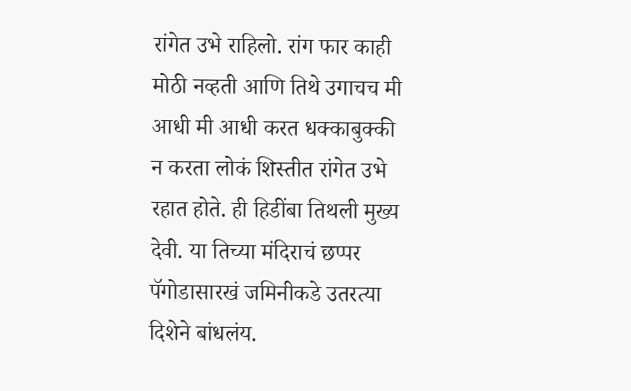रांगेत उभे राहिलो. रांग फार काही मोठी नव्हती आणि तिथे उगाचच मी आधी मी आधी करत धक्काबुक्की न करता लोकं शिस्तीत रांगेत उभे रहात होते. ही हिडींबा तिथली मुख्य देवी. या तिच्या मंदिराचं छप्पर पॅगोडासारखं जमिनीकडे उतरत्या दिशेने बांधलंय.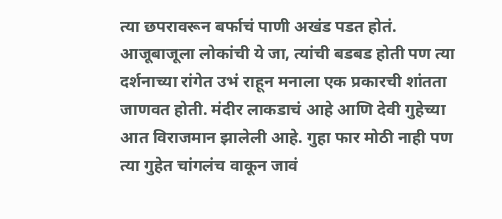त्या छपरावरून बर्फाचं पाणी अखंड पडत होतं. आजूबाजूला लोकांची ये जा, त्यांची बडबड होती पण त्या दर्शनाच्या रांगेत उभं राहून मनाला एक प्रकारची शांतता जाणवत होती. मंदीर लाकडाचं आहे आणि देवी गुहेच्या आत विराजमान झालेली आहे. गुहा फार मोठी नाही पण त्या गुहेत चांगलंच वाकून जावं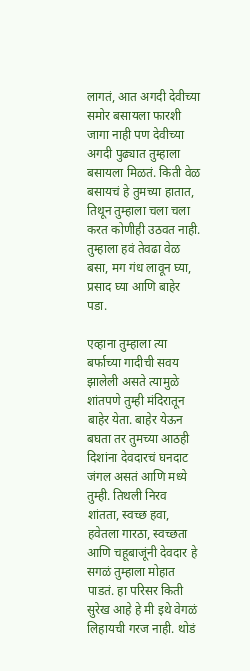लागतं, आत अगदी देवीच्या समोर बसायला फारशी जागा नाही पण देवीच्या अगदी पुढ्यात तुम्हाला बसायला मिळतं. किती वेळ बसायचं हे तुमच्या हातात, तिथून तुम्हाला चला चला करत कोणीही उठवत नाही. तुम्हाला हवं तेवढा वेळ बसा, मग गंध लावून घ्या, प्रसाद घ्या आणि बाहेर पडा.

एव्हाना तुम्हाला त्या बर्फाच्या गादीची सवय झालेली असते त्यामुळे शांतपणे तुम्ही मंदिरातून बाहेर येता. बाहेर येऊन बघता तर तुमच्या आठही दिशांना देवदारचं घनदाट जंगल असतं आणि मध्ये तुम्ही. तिथली निरव शांतता, स्वच्छ हवा, हवेतला गारठा, स्वच्छता आणि चहूबाजूंनी देवदार हे सगळं तुम्हाला मोहात पाडतं. हा परिसर किती सुरेख आहे हे मी इथे वेगळं लिहायची गरज नाही. थोडं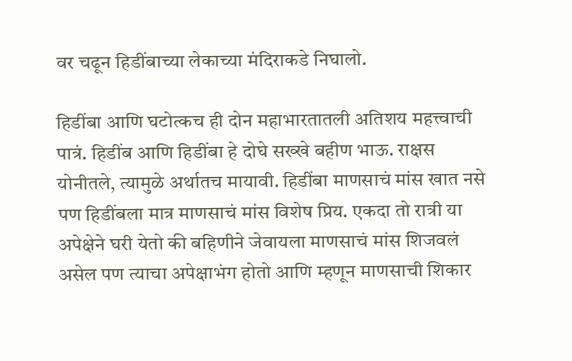वर चढून हिडींबाच्या लेकाच्या मंदिराकडे निघालो.

हिडींबा आणि घटोत्कच ही दोन महाभारतातली अतिशय महत्त्वाची पात्रं. हिडींब आणि हिडींबा हे दोघे सख्खे बहीण भाऊ. राक्षस योनीतले, त्यामुळे अर्थातच मायावी. हिडींबा माणसाचं मांस खात नसे पण हिडींबला मात्र माणसाचं मांस विशेष प्रिय. एकदा तो रात्री या अपेक्षेने घरी येतो की बहिणीने जेवायला माणसाचं मांस शिजवलं असेल पण त्याचा अपेक्षाभंग होतो आणि म्हणून माणसाची शिकार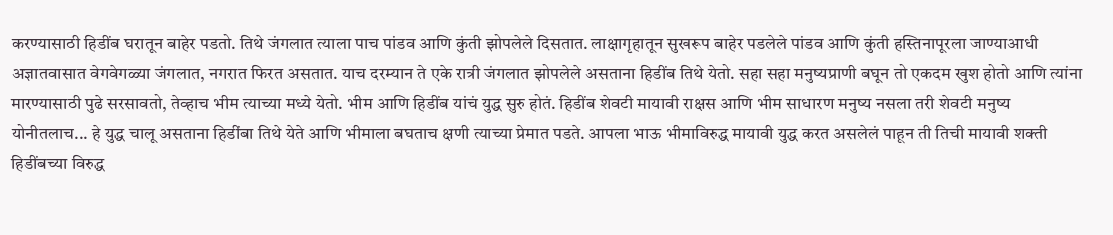करण्यासाठी हिडींब घरातून बाहेर पडतो. तिथे जंगलात त्याला पाच पांडव आणि कुंती झोपलेले दिसतात. लाक्षागृहातून सुखरूप बाहेर पडलेले पांडव आणि कुंती हस्तिनापूरला जाण्याआधी अज्ञातवासात वेगवेगळ्या जंगलात, नगरात फिरत असतात. याच दरम्यान ते एके रात्री जंगलात झोपलेले असताना हिडींब तिथे येतो. सहा सहा मनुष्यप्राणी बघून तो एकदम खुश होतो आणि त्यांना मारण्यासाठी पुढे सरसावतो, तेव्हाच भीम त्याच्या मध्ये येतो. भीम आणि हिडींब यांचं युद्ध सुरु होतं. हिडींब शेवटी मायावी राक्षस आणि भीम साधारण मनुष्य नसला तरी शेवटी मनुष्य योनीतलाच... हे युद्ध चालू असताना हिडींबा तिथे येते आणि भीमाला बघताच क्षणी त्याच्या प्रेमात पडते. आपला भाऊ भीमाविरुद्ध मायावी युद्ध करत असलेलं पाहून ती तिची मायावी शक्ती हिडींबच्या विरुद्ध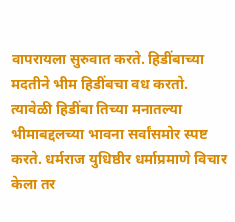वापरायला सुरुवात करते. हिडींबाच्या मदतीने भीम हिडींबचा वध करतो. त्यावेळी हिडींबा तिच्या मनातल्या भीमाबद्दलच्या भावना सर्वांसमोर स्पष्ट करते. धर्मराज युधिष्ठीर धर्माप्रमाणे विचार केला तर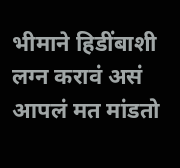भीमाने हिडींबाशी लग्न करावं असं आपलं मत मांडतो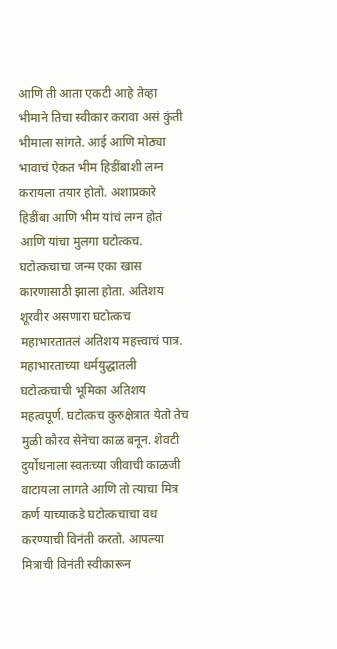आणि ती आता एकटी आहे तेव्हा भीमाने तिचा स्वीकार करावा असं कुंती भीमाला सांगते. आई आणि मोठ्या भावाचं ऐकत भीम हिडींबाशी लग्न करायला तयार होतो. अशाप्रकारे हिडींबा आणि भीम यांचं लग्न होतं आणि यांचा मुलगा घटोत्कच. घटोत्कचाचा जन्म एका खास कारणासाठी झाला होता. अतिशय शूरवीर असणारा घटोत्कच महाभारतातलं अतिशय महत्त्वाचं पात्र. महाभारताच्या धर्मयुद्धातली घटोत्कचाची भूमिका अतिशय महत्वपूर्ण. घटोत्कच कुरुक्षेत्रात येतो तेच मुळी कौरव सेनेचा काळ बनून. शेवटी दुर्योधनाला स्वतःच्या जीवाची काळजी वाटायला लागते आणि तो त्याचा मित्र कर्ण याच्याकडे घटोत्कचाचा वध करण्याची विनंती करतो. आपल्या मित्राची विनंती स्वीकारून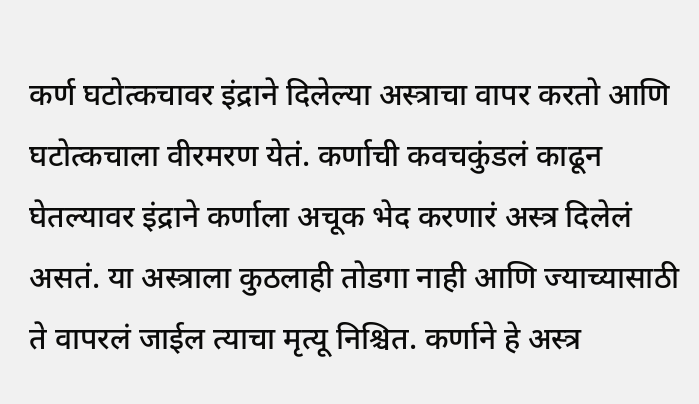कर्ण घटोत्कचावर इंद्राने दिलेल्या अस्त्राचा वापर करतो आणि घटोत्कचाला वीरमरण येतं. कर्णाची कवचकुंडलं काढून घेतल्यावर इंद्राने कर्णाला अचूक भेद करणारं अस्त्र दिलेलं असतं. या अस्त्राला कुठलाही तोडगा नाही आणि ज्याच्यासाठी ते वापरलं जाईल त्याचा मृत्यू निश्चित. कर्णाने हे अस्त्र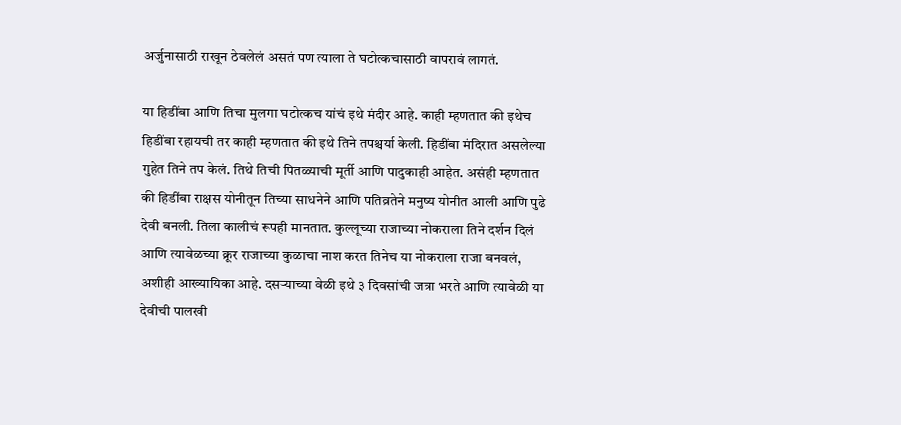अर्जुनासाठी राखून ठेवलेलं असतं पण त्याला ते घटोत्कचासाठी वापरावं लागतं.

या हिडींबा आणि तिचा मुलगा घटोत्कच यांचं इथे मंदीर आहे. काही म्हणतात की इथेच हिडींबा रहायची तर काही म्हणतात की इथे तिने तपश्चर्या केली. हिडींबा मंदिरात असलेल्या गुहेत तिने तप केलं. तिथे तिची पितळ्याची मूर्ती आणि पादुकाही आहेत. असंही म्हणतात की हिडींबा राक्षस योनीतून तिच्या साधनेने आणि पतिव्रतेने मनुष्य योनीत आली आणि पुढे देवी बनली. तिला कालीचं रूपही मानतात. कुल्लूच्या राजाच्या नोकराला तिने दर्शन दिलं आणि त्यावेळच्या क्रूर राजाच्या कुळाचा नाश करत तिनेच या नोकराला राजा बनवलं, अशीही आख्यायिका आहे. दसऱ्याच्या वेळी इथे ३ दिवसांची जत्रा भरते आणि त्यावेळी या देवीची पालखी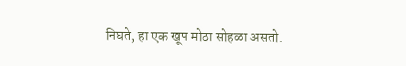निघते, हा एक खूप मोठा सोहळा असतो.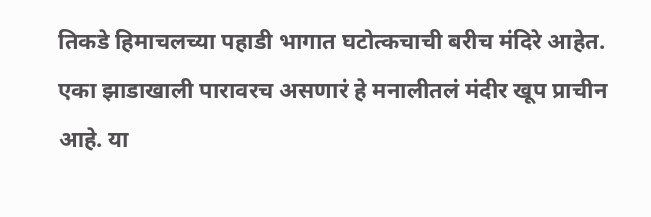तिकडे हिमाचलच्या पहाडी भागात घटोत्कचाची बरीच मंदिरे आहेत. एका झाडाखाली पारावरच असणारं हे मनालीतलं मंदीर खूप प्राचीन आहे. या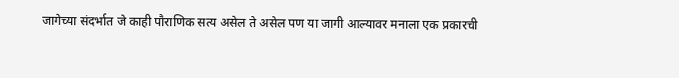जागेच्या संदर्भात जे काही पौराणिक सत्य असेल ते असेल पण या जागी आल्यावर मनाला एक प्रकारची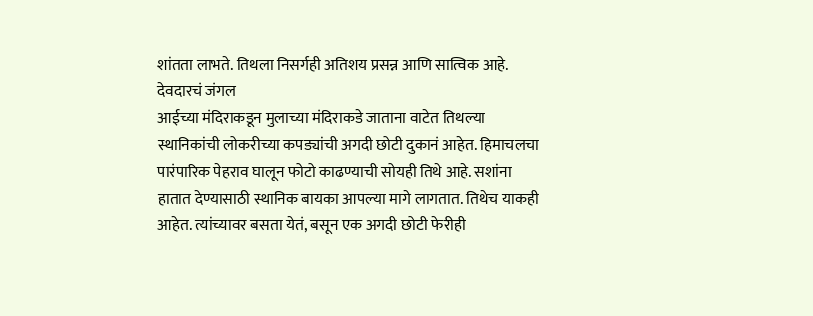शांतता लाभते. तिथला निसर्गही अतिशय प्रसन्न आणि सात्विक आहे.
देवदारचं जंगल
आईच्या मंदिराकडून मुलाच्या मंदिराकडे जाताना वाटेत तिथल्या स्थानिकांची लोकरीच्या कपड्यांची अगदी छोटी दुकानं आहेत. हिमाचलचा पारंपारिक पेहराव घालून फोटो काढण्याची सोयही तिथे आहे. सशांना हातात देण्यासाठी स्थानिक बायका आपल्या मागे लागतात. तिथेच याकही आहेत. त्यांच्यावर बसता येतं, बसून एक अगदी छोटी फेरीही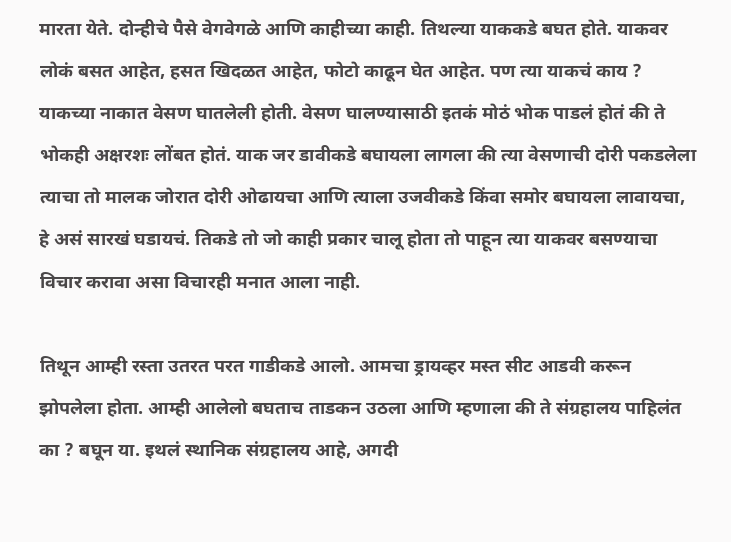मारता येते. दोन्हीचे पैसे वेगवेगळे आणि काहीच्या काही. तिथल्या याककडे बघत होते. याकवर लोकं बसत आहेत, हसत खिदळत आहेत, फोटो काढून घेत आहेत. पण त्या याकचं काय ? याकच्या नाकात वेसण घातलेली होती. वेसण घालण्यासाठी इतकं मोठं भोक पाडलं होतं की ते भोकही अक्षरशः लोंबत होतं. याक जर डावीकडे बघायला लागला की त्या वेसणाची दोरी पकडलेला त्याचा तो मालक जोरात दोरी ओढायचा आणि त्याला उजवीकडे किंवा समोर बघायला लावायचा, हे असं सारखं घडायचं. तिकडे तो जो काही प्रकार चालू होता तो पाहून त्या याकवर बसण्याचा विचार करावा असा विचारही मनात आला नाही.

तिथून आम्ही रस्ता उतरत परत गाडीकडे आलो. आमचा ड्रायव्हर मस्त सीट आडवी करून झोपलेला होता. आम्ही आलेलो बघताच ताडकन उठला आणि म्हणाला की ते संग्रहालय पाहिलंत का ? बघून या. इथलं स्थानिक संग्रहालय आहे, अगदी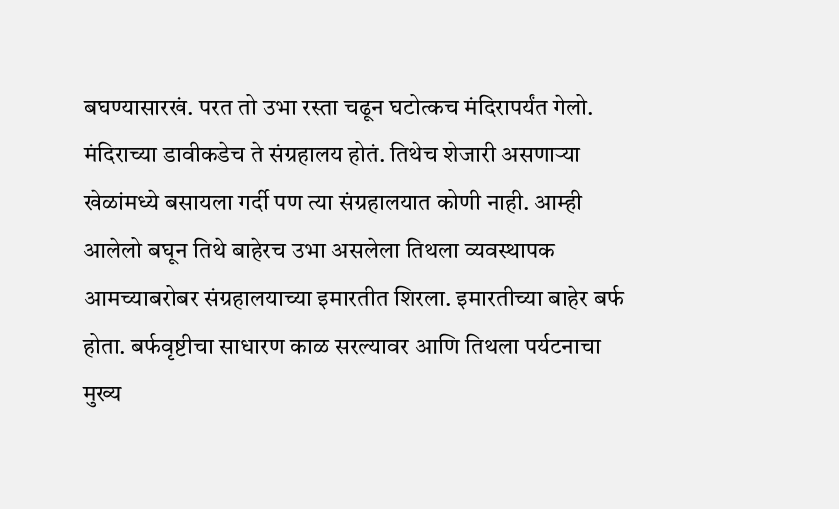बघण्यासारखं. परत तो उभा रस्ता चढून घटोत्कच मंदिरापर्यंत गेलो. मंदिराच्या डावीकडेच ते संग्रहालय होतं. तिथेच शेजारी असणाऱ्या खेळांमध्ये बसायला गर्दी पण त्या संग्रहालयात कोणी नाही. आम्ही आलेलो बघून तिथे बाहेरच उभा असलेला तिथला व्यवस्थापक आमच्याबरोबर संग्रहालयाच्या इमारतीत शिरला. इमारतीच्या बाहेर बर्फ होता. बर्फवृष्टीचा साधारण काळ सरल्यावर आणि तिथला पर्यटनाचा मुख्य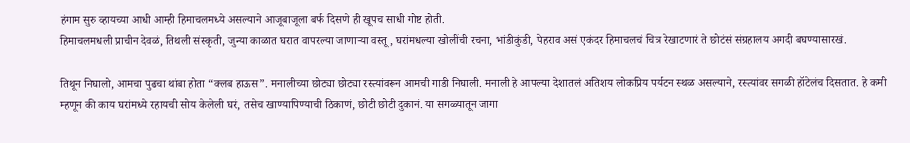हंगाम सुरु व्हायच्या आधी आम्ही हिमाचलमध्ये असल्याने आजूबाजूला बर्फ दिसणे ही खूपच साधी गोष्ट होती.
हिमाचलमधली प्राचीन देवळं, तिथली संस्कृती, जुन्या काळात घरात वापरल्या जाणाऱ्या वस्तू, घरांमधल्या खोलींची रचना, भांडीकुंडी, पेहराव असं एकंदर हिमाचलचं चित्र रेखाटणारं ते छोटंसं संग्रहालय अगदी बघण्यासारखं.

तिथून निघालो, आमचा पुढचा थांबा होता “क्लब हाऊस”. मनालीच्या छोट्या छोट्या रस्त्यांवरून आमची गाडी निघाली. मनाली हे आपल्या देशातलं अतिशय लोकप्रिय पर्यटन स्थळ असल्याने, रस्त्यांवर सगळी हॉटेलंच दिसतात. हे कमी म्हणून की काय घरांमध्ये रहायची सोय केलेली घरं, तसेच खाण्यापिण्याची ठिकाणं, छोटी छोटी दुकानं. या सगळ्यातून जागा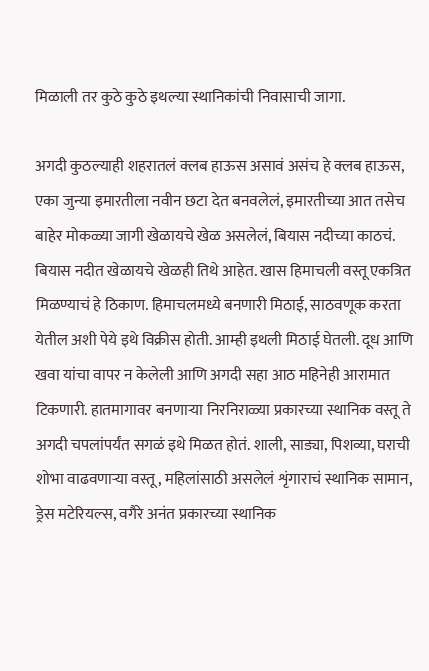मिळाली तर कुठे कुठे इथल्या स्थानिकांची निवासाची जागा.

अगदी कुठल्याही शहरातलं क्लब हाऊस असावं असंच हे क्लब हाऊस, एका जुन्या इमारतीला नवीन छटा देत बनवलेलं, इमारतीच्या आत तसेच बाहेर मोकळ्या जागी खेळायचे खेळ असलेलं, बियास नदीच्या काठचं. बियास नदीत खेळायचे खेळही तिथे आहेत. खास हिमाचली वस्तू एकत्रित मिळण्याचं हे ठिकाण. हिमाचलमध्ये बनणारी मिठाई, साठवणूक करता येतील अशी पेये इथे विक्रीस होती. आम्ही इथली मिठाई घेतली. दूध आणि खवा यांचा वापर न केलेली आणि अगदी सहा आठ महिनेही आरामात टिकणारी. हातमागावर बनणाऱ्या निरनिराळ्या प्रकारच्या स्थानिक वस्तू ते अगदी चपलांपर्यंत सगळं इथे मिळत होतं. शाली, साड्या, पिशव्या, घराची शोभा वाढवणाऱ्या वस्तू, महिलांसाठी असलेलं शृंगाराचं स्थानिक सामान, ड्रेस मटेरियल्स, वगैरे अनंत प्रकारच्या स्थानिक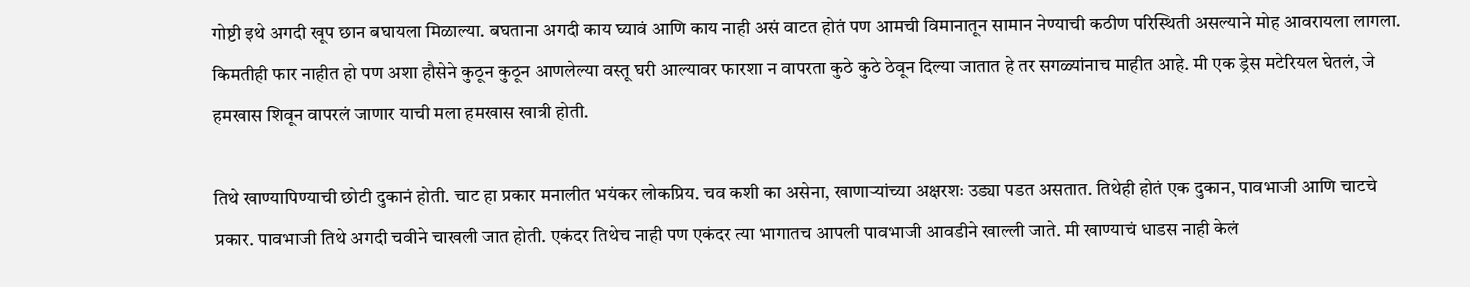गोष्टी इथे अगदी खूप छान बघायला मिळाल्या. बघताना अगदी काय घ्यावं आणि काय नाही असं वाटत होतं पण आमची विमानातून सामान नेण्याची कठीण परिस्थिती असल्याने मोह आवरायला लागला. किमतीही फार नाहीत हो पण अशा हौसेने कुठून कुठून आणलेल्या वस्तू घरी आल्यावर फारशा न वापरता कुठे कुठे ठेवून दिल्या जातात हे तर सगळ्यांनाच माहीत आहे. मी एक ड्रेस मटेरियल घेतलं, जे हमखास शिवून वापरलं जाणार याची मला हमखास खात्री होती.

तिथे खाण्यापिण्याची छोटी दुकानं होती. चाट हा प्रकार मनालीत भयंकर लोकप्रिय. चव कशी का असेना, खाणाऱ्यांच्या अक्षरशः उड्या पडत असतात. तिथेही होतं एक दुकान, पावभाजी आणि चाटचे प्रकार. पावभाजी तिथे अगदी चवीने चाखली जात होती. एकंदर तिथेच नाही पण एकंदर त्या भागातच आपली पावभाजी आवडीने खाल्ली जाते. मी खाण्याचं धाडस नाही केलं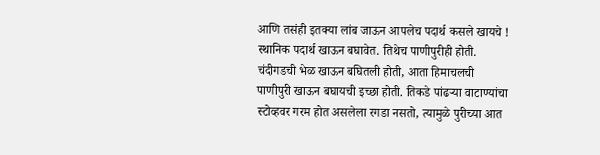आणि तसंही इतक्या लांब जाऊन आपलेच पदार्थ कसले खायचे ! स्थानिक पदार्थ खाऊन बघावेत. तिथेच पाणीपुरीही होती. चंदीगडची भेळ खाऊन बघितली होती, आता हिमाचलची पाणीपुरी खाऊन बघायची इच्छा होती. तिकडे पांढऱ्या वाटाण्यांचा स्टोव्हवर गरम होत असलेला रगडा नसतो, त्यामुळे पुरीच्या आत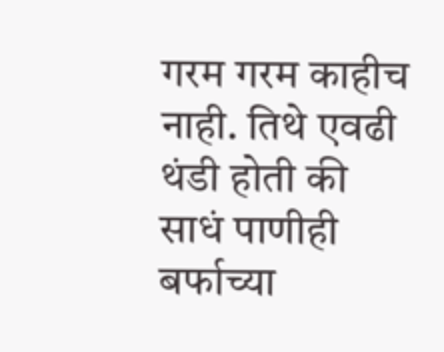गरम गरम काहीच नाही. तिथे एवढी थंडी होती की साधं पाणीही बर्फाच्या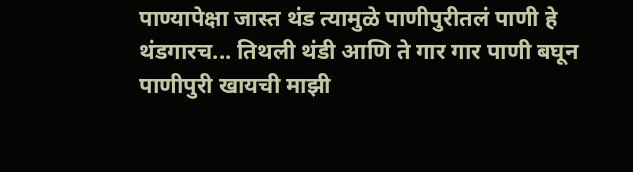पाण्यापेक्षा जास्त थंड त्यामुळे पाणीपुरीतलं पाणी हे थंडगारच... तिथली थंडी आणि ते गार गार पाणी बघून पाणीपुरी खायची माझी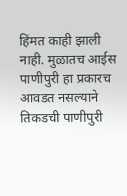हिंमत काही झाली नाही. मुळातच आईस पाणीपुरी हा प्रकारच आवडत नसल्याने तिकडची पाणीपुरी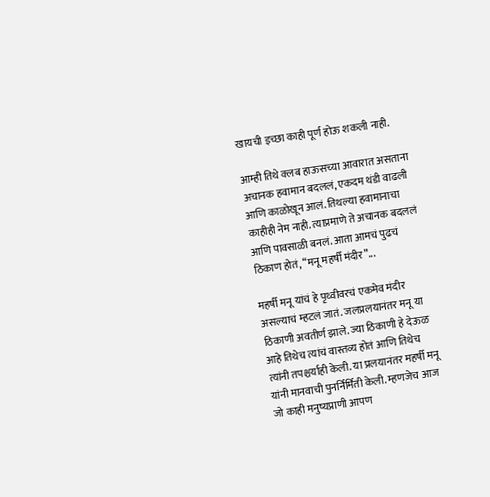खायची इच्छा काही पूर्ण होऊ शकली नाही.

आम्ही तिथे क्लब हाऊसच्या आवारात असताना अचानक हवामान बदललं, एकदम थंडी वाढली आणि काळोखून आलं. तिथल्या हवामानाचा काहीही नेम नाही. त्याप्रमाणे ते अचानक बदललं आणि पावसाळी बनलं. आता आमचं पुढचं ठिकाण होतं, “मनू महर्षी मंदीर”...

महर्षी मनू यांचं हे पृथ्वीवरचं एकमेव मंदीर असल्याचं म्हटलं जातं. जलप्रलयानंतर मनू या ठिकाणी अवतीर्ण झाले. ज्या ठिकाणी हे देऊळ आहे तिथेच त्यांचं वास्तव्य होतं आणि तिथेच त्यांनी तपश्चर्याही केली. या प्रलयानंतर महर्षी मनू यांनी मानवाची पुनर्निर्मिती केली. म्हणजेच आज जो काही मनुष्यप्राणी आपण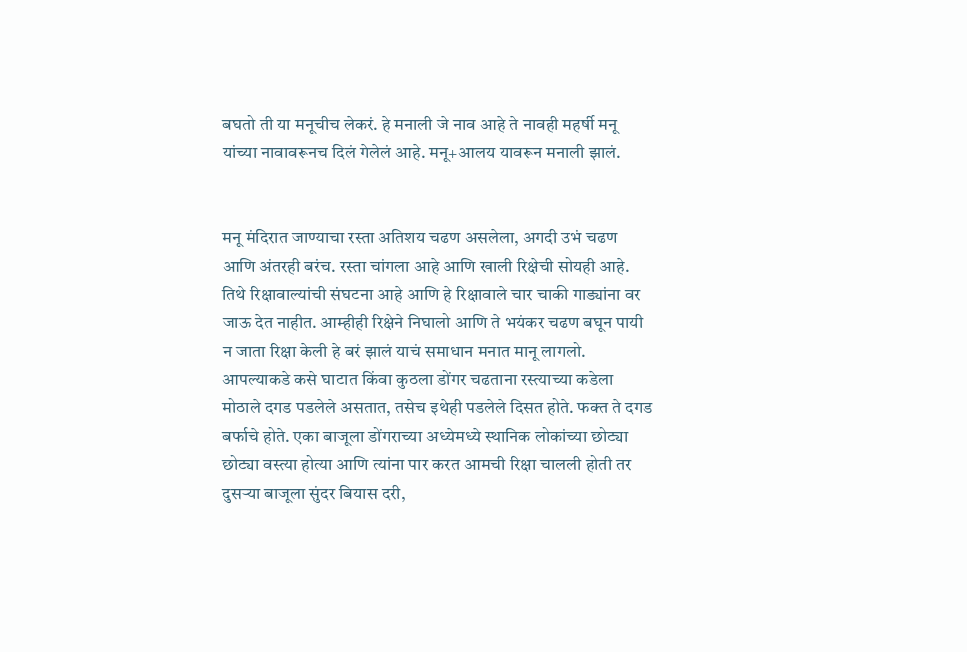बघतो ती या मनूचीच लेकरं. हे मनाली जे नाव आहे ते नावही महर्षी मनू यांच्या नावावरूनच दिलं गेलेलं आहे. मनू+आलय यावरून मनाली झालं.


मनू मंदिरात जाण्याचा रस्ता अतिशय चढण असलेला, अगदी उभं चढण आणि अंतरही बरंच. रस्ता चांगला आहे आणि खाली रिक्षेची सोयही आहे. तिथे रिक्षावाल्यांची संघटना आहे आणि हे रिक्षावाले चार चाकी गाड्यांना वर जाऊ देत नाहीत. आम्हीही रिक्षेने निघालो आणि ते भयंकर चढण बघून पायी न जाता रिक्षा केली हे बरं झालं याचं समाधान मनात मानू लागलो. आपल्याकडे कसे घाटात किंवा कुठला डोंगर चढताना रस्त्याच्या कडेला मोठाले दगड पडलेले असतात, तसेच इथेही पडलेले दिसत होते. फक्त ते दगड बर्फाचे होते. एका बाजूला डोंगराच्या अध्येमध्ये स्थानिक लोकांच्या छोट्या छोट्या वस्त्या होत्या आणि त्यांना पार करत आमची रिक्षा चालली होती तर दुसऱ्या बाजूला सुंदर बियास दरी,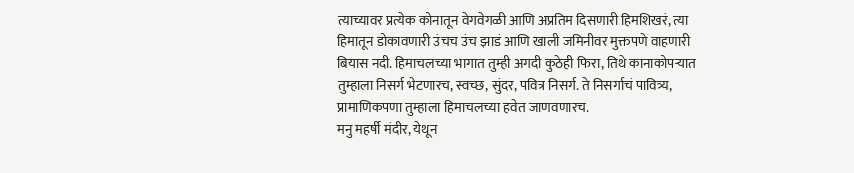त्याच्यावर प्रत्येक कोनातून वेगवेगळी आणि अप्रतिम दिसणारी हिमशिखरं, त्या हिमातून डोकावणारी उंचच उंच झाडं आणि खाली जमिनीवर मुक्तपणे वाहणारी बियास नदी. हिमाचलच्या भागात तुम्ही अगदी कुठेही फिरा, तिथे कानाकोपऱ्यात तुम्हाला निसर्ग भेटणारच, स्वच्छ, सुंदर, पवित्र निसर्ग. ते निसर्गाचं पावित्र्य, प्रामाणिकपणा तुम्हाला हिमाचलच्या हवेत जाणवणारच.
मनु महर्षी मंदीर, येथून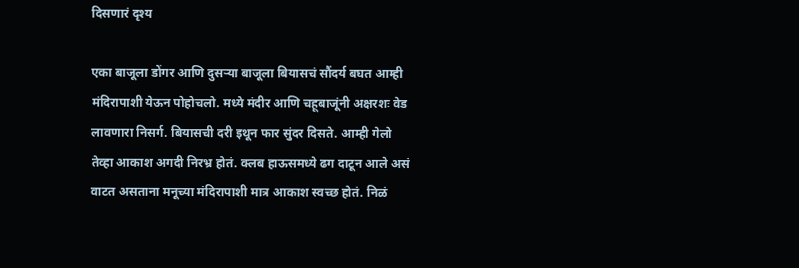दिसणारं दृश्य

एका बाजूला डोंगर आणि दुसऱ्या बाजूला बियासचं सौंदर्य बघत आम्ही मंदिरापाशी येऊन पोहोचलो. मध्ये मंदीर आणि चहूबाजूंनी अक्षरशः वेड लावणारा निसर्ग. बियासची दरी इथून फार सुंदर दिसते. आम्ही गेलो तेव्हा आकाश अगदी निरभ्र होतं. क्लब हाऊसमध्ये ढग दाटून आले असं वाटत असताना मनूच्या मंदिरापाशी मात्र आकाश स्वच्छ होतं. निळं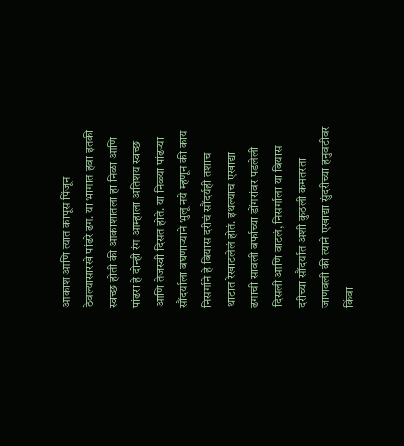आकाश आणि त्यात कापूस पिंजून ठेवल्यासारखे पांढरे ढग. या भागात हवा इतकी स्वच्छ होती की आकाशातला हा निळा आणि पांढरा हे दोन्ही रंग आम्हाला अतिशय स्वच्छ आणि तेजस्वी दिसत होते. या निळ्या पांढऱ्या सौंदर्याला बघणाऱ्याने भुलू नये म्हणून की काय निसर्गाने हे बियास दरीचं सौंदर्यही तशाच थाटात रेखाटलेलं होतं. इथल्याच एखाद्या ढगाची सावली बर्फाच्या डोंगरांवर पडलेली दिसली आणि वाटलं, निसर्गाला या बियास दरीच्या सौंदर्यात अशी कुठली कमतरता जाणवली की त्याने एखाद्या सुंदरीच्या हनुवटीवर किंवा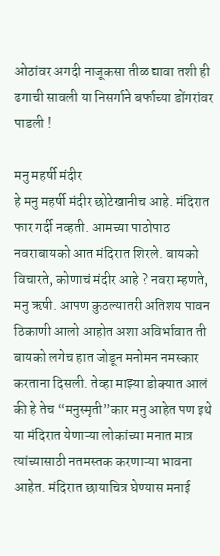ओठांवर अगदी नाजूकसा तीळ द्यावा तशी ही ढगाची सावली या निसर्गाने बर्फाच्या डोंगरांवर पाडली !

मनु महर्षी मंदीर
हे मनु महर्षी मंदीर छोटेखानीच आहे. मंदिरात फार गर्दी नव्हती. आमच्या पाठोपाठ नवराबायको आत मंदिरात शिरले. बायको विचारते, कोणाचं मंदीर आहे ? नवरा म्हणते, मनु ऋषी. आपण कुठल्यातरी अतिशय पावन ठिकाणी आलो आहोत अशा अविर्भावात ती बायको लगेच हात जोडून मनोमन नमस्कार करताना दिसली. तेव्हा माझ्या डोक्यात आलं की हे तेच “मनुस्मृती”कार मनु आहेत पण इथे या मंदिरात येणाऱ्या लोकांच्या मनात मात्र त्यांच्यासाठी नतमस्तक करणाऱ्या भावना आहेत. मंदिरात छायाचित्र घेण्यास मनाई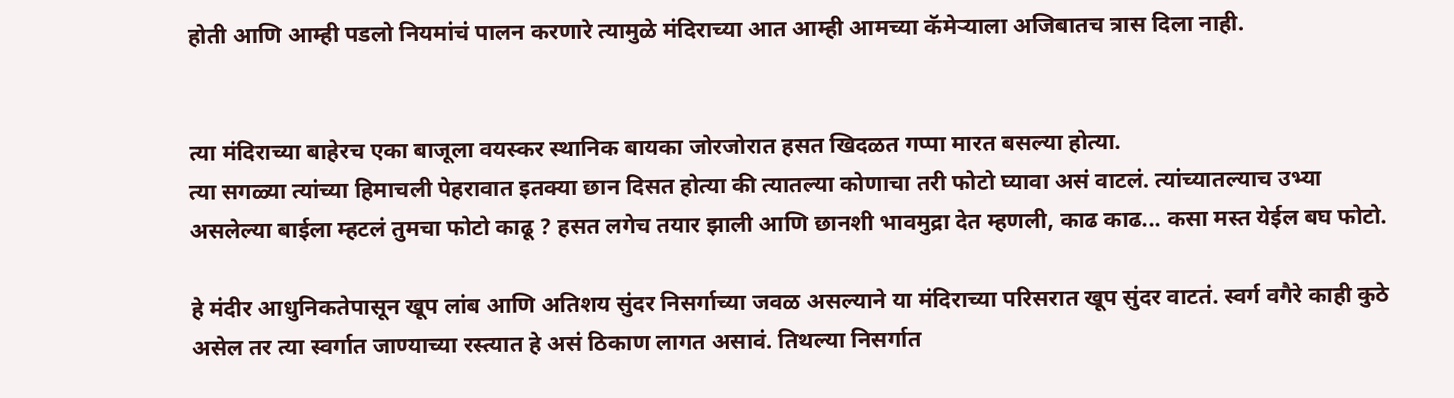होती आणि आम्ही पडलो नियमांचं पालन करणारे त्यामुळे मंदिराच्या आत आम्ही आमच्या कॅमेऱ्याला अजिबातच त्रास दिला नाही.


त्या मंदिराच्या बाहेरच एका बाजूला वयस्कर स्थानिक बायका जोरजोरात हसत खिदळत गप्पा मारत बसल्या होत्या.
त्या सगळ्या त्यांच्या हिमाचली पेहरावात इतक्या छान दिसत होत्या की त्यातल्या कोणाचा तरी फोटो घ्यावा असं वाटलं. त्यांच्यातल्याच उभ्या असलेल्या बाईला म्हटलं तुमचा फोटो काढू ? हसत लगेच तयार झाली आणि छानशी भावमुद्रा देत म्हणली, काढ काढ... कसा मस्त येईल बघ फोटो.

हे मंदीर आधुनिकतेपासून खूप लांब आणि अतिशय सुंदर निसर्गाच्या जवळ असल्याने या मंदिराच्या परिसरात खूप सुंदर वाटतं. स्वर्ग वगैरे काही कुठे असेल तर त्या स्वर्गात जाण्याच्या रस्त्यात हे असं ठिकाण लागत असावं. तिथल्या निसर्गात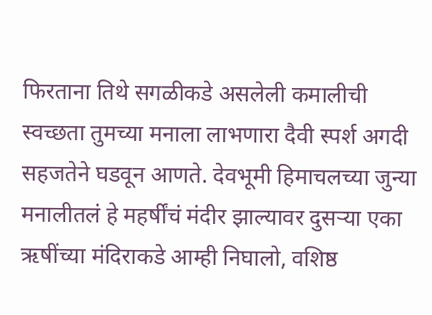फिरताना तिथे सगळीकडे असलेली कमालीची स्वच्छता तुमच्या मनाला लाभणारा दैवी स्पर्श अगदी सहजतेने घडवून आणते. देवभूमी हिमाचलच्या जुन्या मनालीतलं हे महर्षींचं मंदीर झाल्यावर दुसऱ्या एका ऋषींच्या मंदिराकडे आम्ही निघालो, वशिष्ठ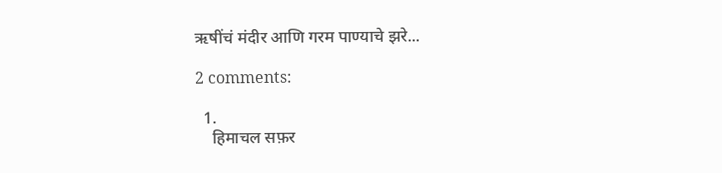ऋषींचं मंदीर आणि गरम पाण्याचे झरे...

2 comments:

  1.
    हिमाचल सफ़र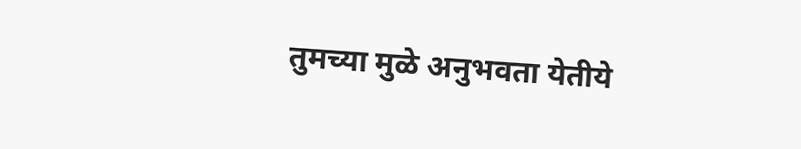तुमच्या मुळे अनुभवता येतीये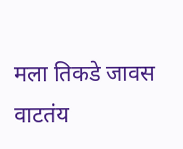मला तिकडे जावस वाटतंय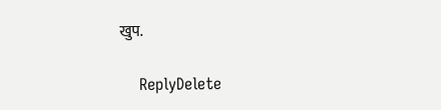खुप.

    ReplyDelete